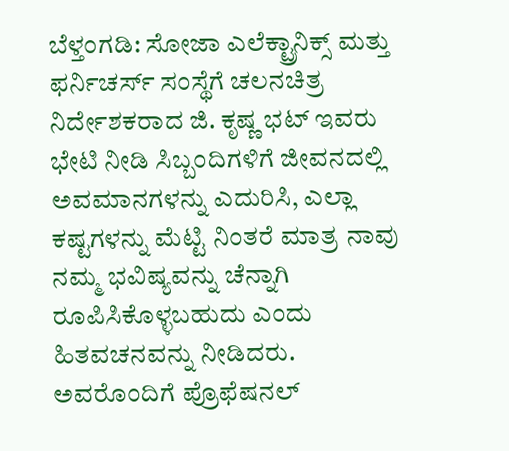ಬೆಳ್ತಂಗಡಿ: ಸೋಜಾ ಎಲೆಕ್ಟ್ರಾನಿಕ್ಸ್ ಮತ್ತು ಫರ್ನಿಚರ್ಸ್ ಸಂಸ್ಥೆಗೆ ಚಲನಚಿತ್ರ ನಿರ್ದೇಶಕರಾದ ಜಿ. ಕೃಷ್ಣ ಭಟ್ ಇವರು ಭೇಟಿ ನೀಡಿ ಸಿಬ್ಬಂದಿಗಳಿಗೆ ಜೀವನದಲ್ಲಿ ಅವಮಾನಗಳನ್ನು ಎದುರಿಸಿ, ಎಲ್ಲಾ ಕಷ್ಟಗಳನ್ನು ಮೆಟ್ಟಿ ನಿಂತರೆ ಮಾತ್ರ ನಾವು ನಮ್ಮ ಭವಿಷ್ಯವನ್ನು ಚೆನ್ನಾಗಿ ರೂಪಿಸಿಕೊಳ್ಳಬಹುದು ಎಂದು ಹಿತವಚನವನ್ನು ನೀಡಿದರು.
ಅವರೊಂದಿಗೆ ಪ್ರೊಫೆಷನಲ್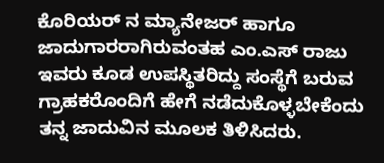ಕೊರಿಯರ್ ನ ಮ್ಯಾನೇಜರ್ ಹಾಗೂ ಜಾದುಗಾರರಾಗಿರುವಂತಹ ಎಂ.ಎಸ್ ರಾಜು ಇವರು ಕೂಡ ಉಪಸ್ಥಿತರಿದ್ದು ಸಂಸ್ಥೆಗೆ ಬರುವ ಗ್ರಾಹಕರೊಂದಿಗೆ ಹೇಗೆ ನಡೆದುಕೊಳ್ಳಬೇಕೆಂದು ತನ್ನ ಜಾದುವಿನ ಮೂಲಕ ತಿಳಿಸಿದರು.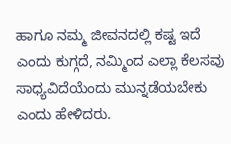ಹಾಗೂ ನಮ್ಮ ಜೀವನದಲ್ಲಿ ಕಷ್ಟ ಇದೆ ಎಂದು ಕುಗ್ಗದೆ, ನಮ್ಮಿಂದ ಎಲ್ಲಾ ಕೆಲಸವು ಸಾಧ್ಯವಿದೆಯೆಂದು ಮುನ್ನಡೆಯಬೇಕು ಎಂದು ಹೇಳಿದರು.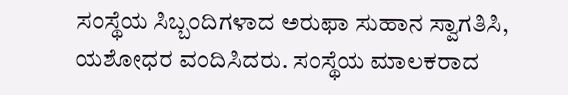ಸಂಸ್ಥೆಯ ಸಿಬ್ಬಂದಿಗಳಾದ ಅರುಫಾ ಸುಹಾನ ಸ್ವಾಗತಿಸಿ, ಯಶೋಧರ ವಂದಿಸಿದರು. ಸಂಸ್ಥೆಯ ಮಾಲಕರಾದ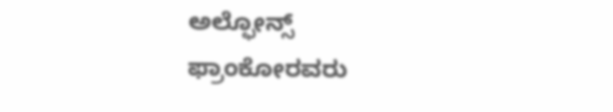ಅಲ್ಫೋನ್ಸ್ ಫ್ರಾಂಕೋರವರು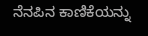ನೆನಪಿನ ಕಾಣಿಕೆಯನ್ನು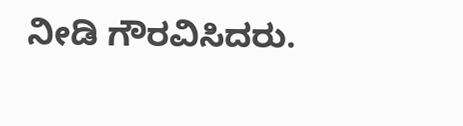ನೀಡಿ ಗೌರವಿಸಿದರು.